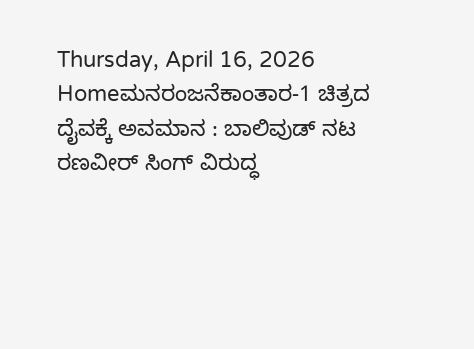Thursday, April 16, 2026
Homeಮನರಂಜನೆಕಾಂತಾರ-1 ಚಿತ್ರದ ದೈವಕ್ಕೆ ಅವಮಾನ : ಬಾಲಿವುಡ್‌ ನಟ ರಣವೀರ್‌ ಸಿಂಗ್‌ ವಿರುದ್ಧ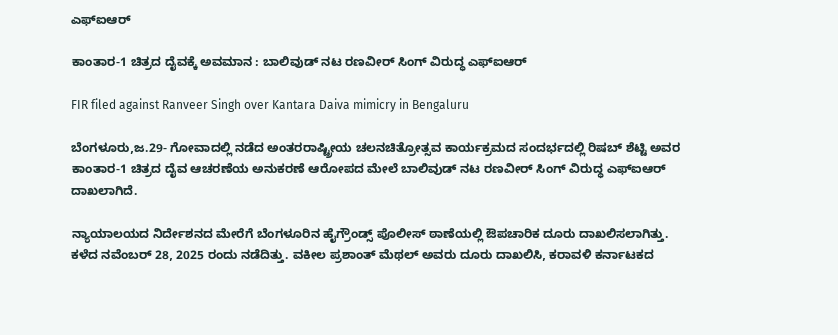ಎಫ್‌ಐಆರ್‌

ಕಾಂತಾರ-1 ಚಿತ್ರದ ದೈವಕ್ಕೆ ಅವಮಾನ : ಬಾಲಿವುಡ್‌ ನಟ ರಣವೀರ್‌ ಸಿಂಗ್‌ ವಿರುದ್ಧ ಎಫ್‌ಐಆರ್‌

FIR filed against Ranveer Singh over Kantara Daiva mimicry in Bengaluru

ಬೆಂಗಳೂರು,ಜ.29- ಗೋವಾದಲ್ಲಿ ನಡೆದ ಅಂತರರಾಷ್ಟ್ರೀಯ ಚಲನಚಿತ್ರೋತ್ಸವ ಕಾರ್ಯಕ್ರಮದ ಸಂದರ್ಭದಲ್ಲಿ ರಿಷಬ್‌ ಶೆಟ್ಟಿ ಅವರ ಕಾಂತಾರ-1 ಚಿತ್ರದ ದೈವ ಆಚರಣೆಯ ಅನುಕರಣೆ ಆರೋಪದ ಮೇಲೆ ಬಾಲಿವುಡ್‌ ನಟ ರಣವೀರ್‌ ಸಿಂಗ್‌ ವಿರುದ್ಧ ಎಫ್‌ಐಆರ್‌ ದಾಖಲಾಗಿದೆ.

ನ್ಯಾಯಾಲಯದ ನಿರ್ದೇಶನದ ಮೇರೆಗೆ ಬೆಂಗಳೂರಿನ ಹೈಗ್ರೌಂಡ್ಸ್ ಪೊಲೀಸ್‌‍ ಠಾಣೆಯಲ್ಲಿ ಔಪಚಾರಿಕ ದೂರು ದಾಖಲಿಸಲಾಗಿತ್ತು. ಕಳೆದ ನವೆಂಬರ್‌ 28, 2025 ರಂದು ನಡೆದಿತ್ತು. ವಕೀಲ ಪ್ರಶಾಂತ್‌ ಮೆಥಲ್‌ ಅವರು ದೂರು ದಾಖಲಿಸಿ, ಕರಾವಳಿ ಕರ್ನಾಟಕದ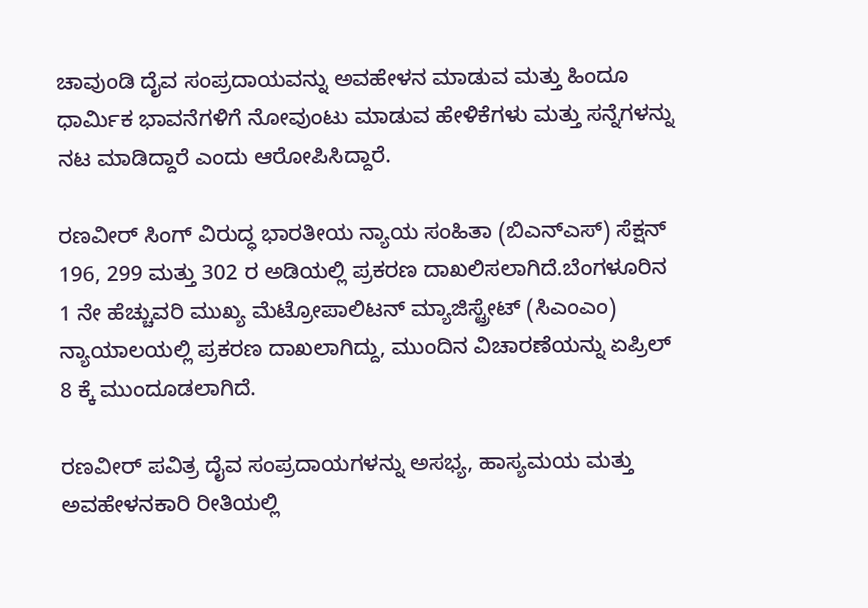ಚಾವುಂಡಿ ದೈವ ಸಂಪ್ರದಾಯವನ್ನು ಅವಹೇಳನ ಮಾಡುವ ಮತ್ತು ಹಿಂದೂ ಧಾರ್ಮಿಕ ಭಾವನೆಗಳಿಗೆ ನೋವುಂಟು ಮಾಡುವ ಹೇಳಿಕೆಗಳು ಮತ್ತು ಸನ್ನೆಗಳನ್ನು ನಟ ಮಾಡಿದ್ದಾರೆ ಎಂದು ಆರೋಪಿಸಿದ್ದಾರೆ.

ರಣವೀರ್‌ ಸಿಂಗ್‌ ವಿರುದ್ಧ ಭಾರತೀಯ ನ್ಯಾಯ ಸಂಹಿತಾ (ಬಿಎನ್‌ಎಸ್‌‍) ಸೆಕ್ಷನ್‌ 196, 299 ಮತ್ತು 302 ರ ಅಡಿಯಲ್ಲಿ ಪ್ರಕರಣ ದಾಖಲಿಸಲಾಗಿದೆ.ಬೆಂಗಳೂರಿನ 1 ನೇ ಹೆಚ್ಚುವರಿ ಮುಖ್ಯ ಮೆಟ್ರೋಪಾಲಿಟನ್‌ ಮ್ಯಾಜಿಸ್ಟ್ರೇಟ್‌ (ಸಿಎಂಎಂ) ನ್ಯಾಯಾಲಯಲ್ಲಿ ಪ್ರಕರಣ ದಾಖಲಾಗಿದ್ದು, ಮುಂದಿನ ವಿಚಾರಣೆಯನ್ನು ಏಪ್ರಿಲ್‌ 8 ಕ್ಕೆ ಮುಂದೂಡಲಾಗಿದೆ.

ರಣವೀರ್‌ ಪವಿತ್ರ ದೈವ ಸಂಪ್ರದಾಯಗಳನ್ನು ಅಸಭ್ಯ, ಹಾಸ್ಯಮಯ ಮತ್ತು ಅವಹೇಳನಕಾರಿ ರೀತಿಯಲ್ಲಿ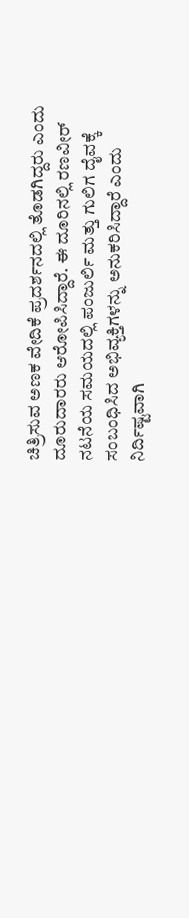ಚಿತ್ರಿಸುವ ಅಣಕ ವೇದಿಕೆ ಪ್ರದರ್ಶನದಲ್ಲಿ ತೊಡಗಿದ್ದರು ಎಂದು ದೂರುದಾರರು ಆರೋಪಿಸಿದ್ದಾರೆ. ಈ ದೂರಿನಲ್ಲಿ ರಣವೀರ್‌ ನಟನೆಯ ಸಮಯದಲ್ಲಿ ಪಂಜುರ್ಲಿ ಮತ್ತು ಗುಲಿಗ ದೈವಕ್ಕೆ ಸಂಬಂಧಿಸಿದ ಅಭಿವ್ಯಕ್ತಿಗಳನ್ನು ಅನುಕರಿಸಿದ್ದಾರೆ ಎಂದು ನಿರ್ದಿಷ್ಟವಾಗಿ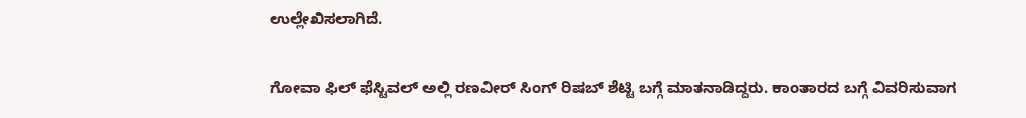ಉಲ್ಲೇಖಿಸಲಾಗಿದೆ.

ಗೋವಾ ಫಿಲ್‌ ಫೆಸ್ಟಿವಲ್‌ ಅಲ್ಲಿ ರಣವೀರ್‌ ಸಿಂಗ್‌ ರಿಷಬ್‌ ಶೆಟ್ಟಿ ಬಗ್ಗೆ ಮಾತನಾಡಿದ್ದರು. ಕಾಂತಾರದ ಬಗ್ಗೆ ವಿವರಿಸುವಾಗ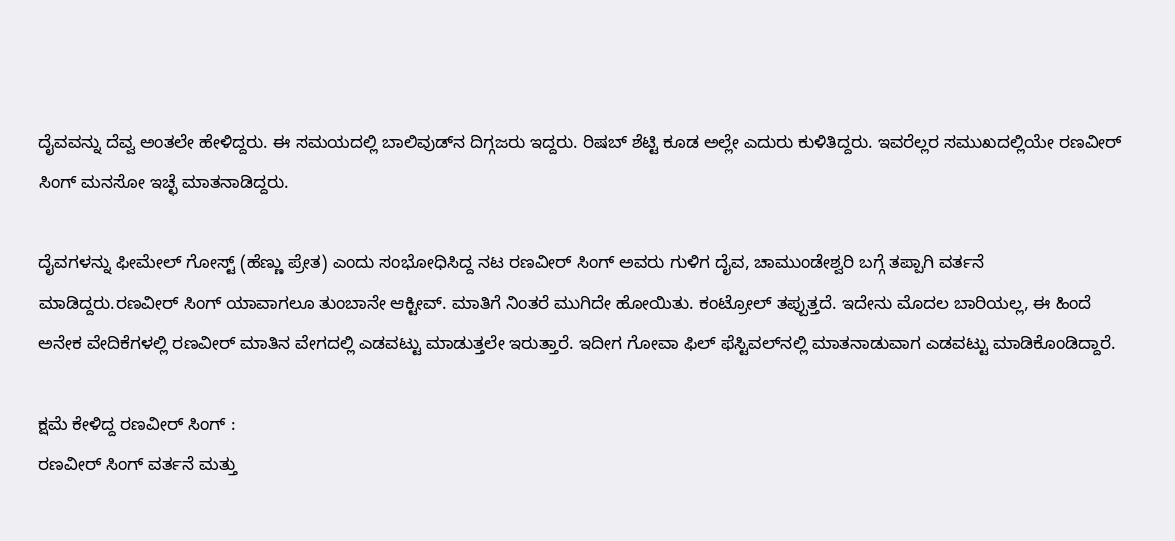ದೈವವನ್ನು ದೆವ್ವ ಅಂತಲೇ ಹೇಳಿದ್ದರು. ಈ ಸಮಯದಲ್ಲಿ ಬಾಲಿವುಡ್‌ನ ದಿಗ್ಗಜರು ಇದ್ದರು. ರಿಷಬ್‌ ಶೆಟ್ಟಿ ಕೂಡ ಅಲ್ಲೇ ಎದುರು ಕುಳಿತಿದ್ದರು. ಇವರೆಲ್ಲರ ಸಮುಖದಲ್ಲಿಯೇ ರಣವೀರ್‌ ಸಿಂಗ್‌ ಮನಸೋ ಇಚ್ಛೆ ಮಾತನಾಡಿದ್ದರು.

ದೈವಗಳನ್ನು ಫೀಮೇಲ್‌ ಗೋಸ್ಟ್‌ (ಹೆಣ್ಣು ಪ್ರೇತ) ಎಂದು ಸಂಭೋಧಿಸಿದ್ದ ನಟ ರಣವೀರ್‌ ಸಿಂಗ್‌ ಅವರು ಗುಳಿಗ ದೈವ, ಚಾಮುಂಡೇಶ್ವರಿ ಬಗ್ಗೆ ತಪ್ಪಾಗಿ ವರ್ತನೆ ಮಾಡಿದ್ದರು.ರಣವೀರ್‌ ಸಿಂಗ್‌ ಯಾವಾಗಲೂ ತುಂಬಾನೇ ಆಕ್ಟೀವ್‌. ಮಾತಿಗೆ ನಿಂತರೆ ಮುಗಿದೇ ಹೋಯಿತು. ಕಂಟ್ರೋಲ್‌ ತಪ್ಪುತ್ತದೆ. ಇದೇನು ಮೊದಲ ಬಾರಿಯಲ್ಲ, ಈ ಹಿಂದೆ ಅನೇಕ ವೇದಿಕೆಗಳಲ್ಲಿ ರಣವೀರ್‌ ಮಾತಿನ ವೇಗದಲ್ಲಿ ಎಡವಟ್ಟು ಮಾಡುತ್ತಲೇ ಇರುತ್ತಾರೆ. ಇದೀಗ ಗೋವಾ ಫಿಲ್‌ ಫೆಸ್ಟಿವಲ್‌ನಲ್ಲಿ ಮಾತನಾಡುವಾಗ ಎಡವಟ್ಟು ಮಾಡಿಕೊಂಡಿದ್ದಾರೆ.

ಕ್ಷಮೆ ಕೇಳಿದ್ದ ರಣವೀರ್‌ ಸಿಂಗ್‌ :
ರಣವೀರ್‌ ಸಿಂಗ್‌ ವರ್ತನೆ ಮತ್ತು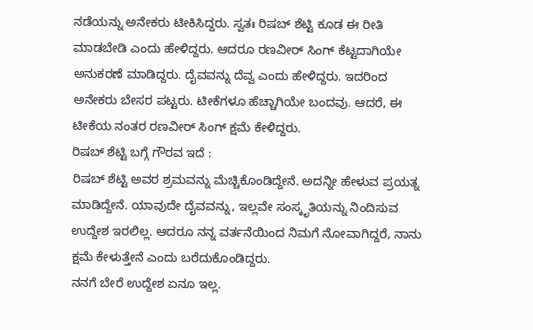ನಡೆಯನ್ನು ಅನೇಕರು ಟೀಕಿಸಿದ್ದರು. ಸ್ವತಃ ರಿಷಬ್‌ ಶೆಟ್ಟಿ ಕೂಡ ಈ ರೀತಿ ಮಾಡಬೇಡಿ ಎಂದು ಹೇಳಿದ್ದರು. ಆದರೂ ರಣವೀರ್‌ ಸಿಂಗ್‌ ಕೆಟ್ಟದಾಗಿಯೇ ಅನುಕರಣೆ ಮಾಡಿದ್ದರು. ದೈವವನ್ನು ದೆವ್ವ ಎಂದು ಹೇಳಿದ್ದರು. ಇದರಿಂದ ಅನೇಕರು ಬೇಸರ ಪಟ್ಟರು. ಟೀಕೆಗಳೂ ಹೆಚ್ಚಾಗಿಯೇ ಬಂದವು. ಆದರೆ, ಈ ಟೀಕೆಯ ನಂತರ ರಣವೀರ್‌ ಸಿಂಗ್‌ ಕ್ಷಮೆ ಕೇಳಿದ್ದರು.
ರಿಷಬ್‌ ಶೆಟ್ಟಿ ಬಗ್ಗೆ ಗೌರವ ಇದೆ :
ರಿಷಬ್‌ ಶೆಟ್ಟಿ ಅವರ ಶ್ರಮವನ್ನು ಮೆಚ್ಚಿಕೊಂಡಿದ್ದೇನೆ. ಅದನ್ನೀ ಹೇಳುವ ಪ್ರಯತ್ನ ಮಾಡಿದ್ದೇನೆ. ಯಾವುದೇ ದೈವವನ್ನು, ಇಲ್ಲವೇ ಸಂಸ್ಕೃತಿಯನ್ನು ನಿಂದಿಸುವ ಉದ್ದೇಶ ಇರಲಿಲ್ಲ. ಆದರೂ ನನ್ನ ವರ್ತನೆಯಿಂದ ನಿಮಗೆ ನೋವಾಗಿದ್ದರೆ, ನಾನು ಕ್ಷಮೆ ಕೇಳುತ್ತೇನೆ ಎಂದು ಬರೆದುಕೊಂಡಿದ್ದರು.
ನನಗೆ ಬೇರೆ ಉದ್ದೇಶ ಏನೂ ಇಲ್ಲ.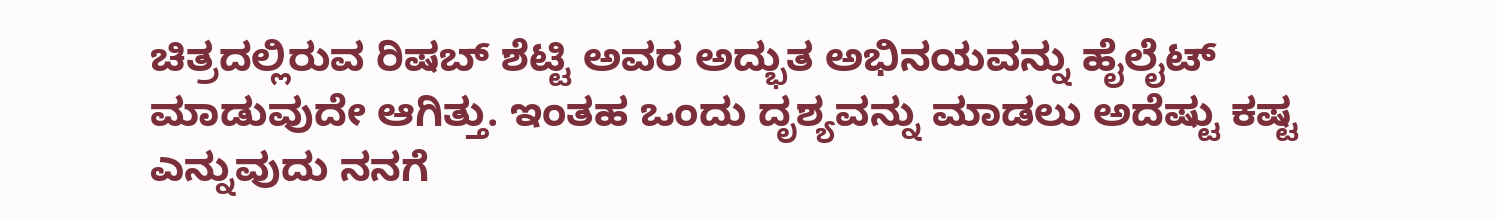ಚಿತ್ರದಲ್ಲಿರುವ ರಿಷಬ್‌ ಶೆಟ್ಟಿ ಅವರ ಅದ್ಭುತ ಅಭಿನಯವನ್ನು ಹೈಲೈಟ್‌ ಮಾಡುವುದೇ ಆಗಿತ್ತು. ಇಂತಹ ಒಂದು ದೃಶ್ಯವನ್ನು ಮಾಡಲು ಅದೆಷ್ಟು ಕಷ್ಟ ಎನ್ನುವುದು ನನಗೆ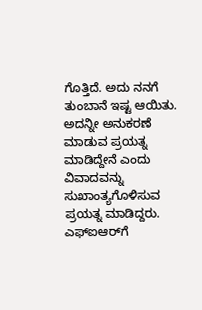ಗೊತ್ತಿದೆ. ಅದು ನನಗೆ ತುಂಬಾನೆ ಇಷ್ಟ ಆಯಿತು. ಅದನ್ನೀ ಅನುಕರಣೆ ಮಾಡುವ ಪ್ರಯತ್ನ ಮಾಡಿದ್ದೇನೆ ಎಂದು ವಿವಾದವನ್ನು ಸುಖಾಂತ್ಯಗೊಳಿಸುವ ಪ್ರಯತ್ನ ಮಾಡಿದ್ದರು. ಎಫ್‌ಐಆರ್‌ಗೆ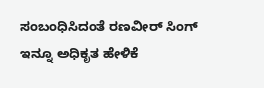ಸಂಬಂಧಿಸಿದಂತೆ ರಣವೀರ್‌ ಸಿಂಗ್‌ ಇನ್ನೂ ಅಧಿಕೃತ ಹೇಳಿಕೆ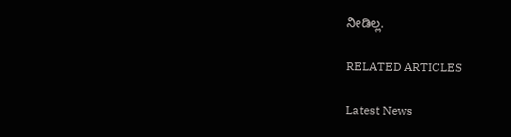ನೀಡಿಲ್ಲ.

RELATED ARTICLES

Latest News